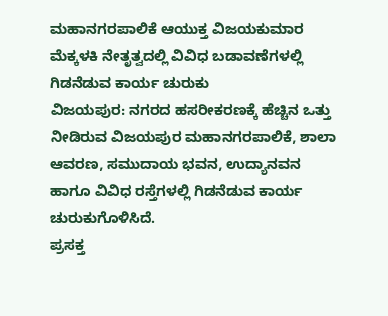ಮಹಾನಗರಪಾಲಿಕೆ ಆಯುಕ್ತ ವಿಜಯಕುಮಾರ ಮೆಕ್ಕಳಕಿ ನೇತೃತ್ವದಲ್ಲಿ ವಿವಿಧ ಬಡಾವಣೆಗಳಲ್ಲಿ ಗಿಡನೆಡುವ ಕಾರ್ಯ ಚುರುಕು
ವಿಜಯಪುರ: ನಗರದ ಹಸರೀಕರಣಕ್ಕೆ ಹೆಚ್ಚಿನ ಒತ್ತು ನೀಡಿರುವ ವಿಜಯಪುರ ಮಹಾನಗರಪಾಲಿಕೆ, ಶಾಲಾ ಆವರಣ, ಸಮುದಾಯ ಭವನ, ಉದ್ಯಾನವನ ಹಾಗೂ ವಿವಿಧ ರಸ್ತೆಗಳಲ್ಲಿ ಗಿಡನೆಡುವ ಕಾರ್ಯ ಚುರುಕುಗೊಳಿಸಿದೆ.
ಪ್ರಸಕ್ತ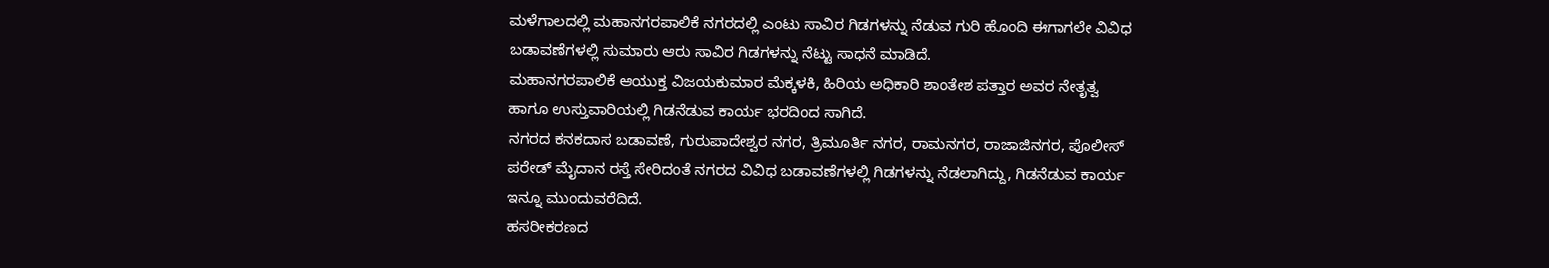ಮಳೆಗಾಲದಲ್ಲಿ ಮಹಾನಗರಪಾಲಿಕೆ ನಗರದಲ್ಲಿ ಎಂಟು ಸಾವಿರ ಗಿಡಗಳನ್ನು ನೆಡುವ ಗುರಿ ಹೊಂದಿ ಈಗಾಗಲೇ ವಿವಿಧ ಬಡಾವಣೆಗಳಲ್ಲಿ ಸುಮಾರು ಆರು ಸಾವಿರ ಗಿಡಗಳನ್ನು ನೆಟ್ಟು ಸಾಧನೆ ಮಾಡಿದೆ.
ಮಹಾನಗರಪಾಲಿಕೆ ಆಯುಕ್ತ ವಿಜಯಕುಮಾರ ಮೆಕ್ಕಳಕಿ, ಹಿರಿಯ ಅಧಿಕಾರಿ ಶಾಂತೇಶ ಪತ್ತಾರ ಅವರ ನೇತೃತ್ವ ಹಾಗೂ ಉಸ್ತುವಾರಿಯಲ್ಲಿ ಗಿಡನೆಡುವ ಕಾರ್ಯ ಭರದಿಂದ ಸಾಗಿದೆ.
ನಗರದ ಕನಕದಾಸ ಬಡಾವಣೆ, ಗುರುಪಾದೇಶ್ವರ ನಗರ, ತ್ರಿಮೂರ್ತಿ ನಗರ, ರಾಮನಗರ, ರಾಜಾಜಿನಗರ, ಪೊಲೀಸ್ ಪರೇಡ್ ಮೈದಾನ ರಸ್ತೆ ಸೇರಿದಂತೆ ನಗರದ ವಿವಿಧ ಬಡಾವಣೆಗಳಲ್ಲಿ ಗಿಡಗಳನ್ನು ನೆಡಲಾಗಿದ್ದು, ಗಿಡನೆಡುವ ಕಾರ್ಯ ಇನ್ನೂ ಮುಂದುವರೆದಿದೆ.
ಹಸರೀಕರಣದ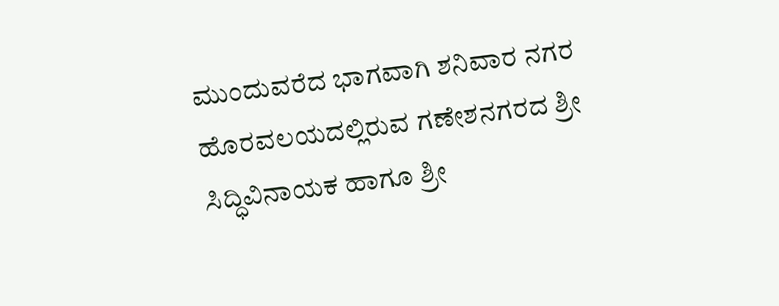ಮುಂದುವರೆದ ಭಾಗವಾಗಿ ಶನಿವಾರ ನಗರ ಹೊರವಲಯದಲ್ಲಿರುವ ಗಣೇಶನಗರದ ಶ್ರೀ ಸಿದ್ಧಿವಿನಾಯಕ ಹಾಗೂ ಶ್ರೀ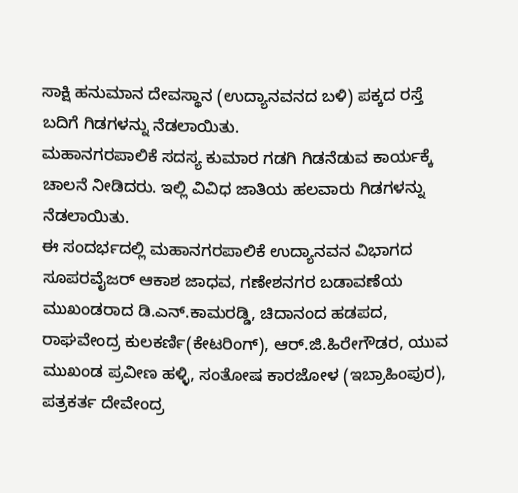ಸಾಕ್ಷಿ ಹನುಮಾನ ದೇವಸ್ಥಾನ (ಉದ್ಯಾನವನದ ಬಳಿ) ಪಕ್ಕದ ರಸ್ತೆ ಬದಿಗೆ ಗಿಡಗಳನ್ನು ನೆಡಲಾಯಿತು.
ಮಹಾನಗರಪಾಲಿಕೆ ಸದಸ್ಯ ಕುಮಾರ ಗಡಗಿ ಗಿಡನೆಡುವ ಕಾರ್ಯಕ್ಕೆ ಚಾಲನೆ ನೀಡಿದರು. ಇಲ್ಲಿ ವಿವಿಧ ಜಾತಿಯ ಹಲವಾರು ಗಿಡಗಳನ್ನು ನೆಡಲಾಯಿತು.
ಈ ಸಂದರ್ಭದಲ್ಲಿ ಮಹಾನಗರಪಾಲಿಕೆ ಉದ್ಯಾನವನ ವಿಭಾಗದ ಸೂಪರವೈಜರ್ ಆಕಾಶ ಜಾಧವ, ಗಣೇಶನಗರ ಬಡಾವಣೆಯ ಮುಖಂಡರಾದ ಡಿ.ಎನ್.ಕಾಮರಡ್ಡಿ, ಚಿದಾನಂದ ಹಡಪದ, ರಾಘವೇಂದ್ರ ಕುಲಕರ್ಣಿ(ಕೇಟರಿಂಗ್), ಆರ್.ಜಿ.ಹಿರೇಗೌಡರ, ಯುವ ಮುಖಂಡ ಪ್ರವೀಣ ಹಳ್ಳಿ, ಸಂತೋಷ ಕಾರಜೋಳ (ಇಬ್ರಾಹಿಂಪುರ), ಪತ್ರಕರ್ತ ದೇವೇಂದ್ರ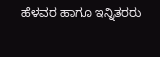ಹೆಳವರ ಹಾಗೂ ಇನ್ನಿತರರು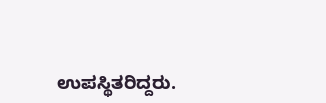ಉಪಸ್ಥಿತರಿದ್ದರು.